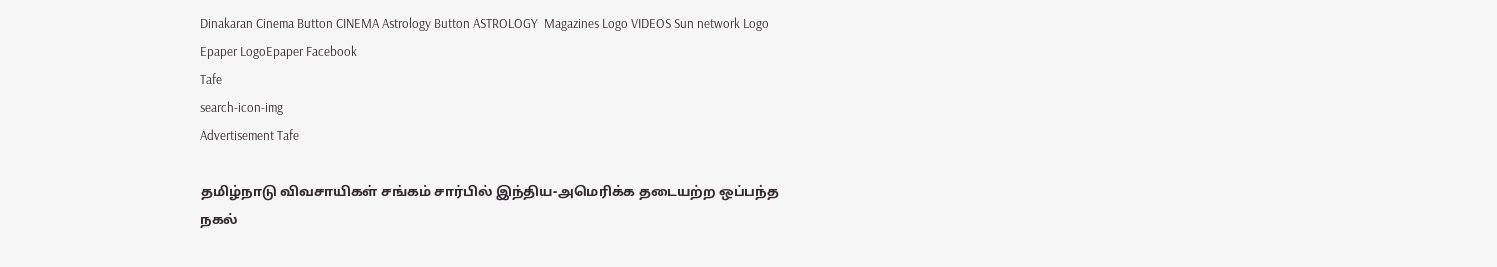Dinakaran Cinema Button CINEMA Astrology Button ASTROLOGY  Magazines Logo VIDEOS Sun network Logo Epaper LogoEpaper Facebook
Tafe
search-icon-img
Advertisement Tafe

தமிழ்நாடு விவசாயிகள் சங்கம் சார்பில் இந்திய-அமெரிக்க தடையற்ற ஒப்பந்த நகல்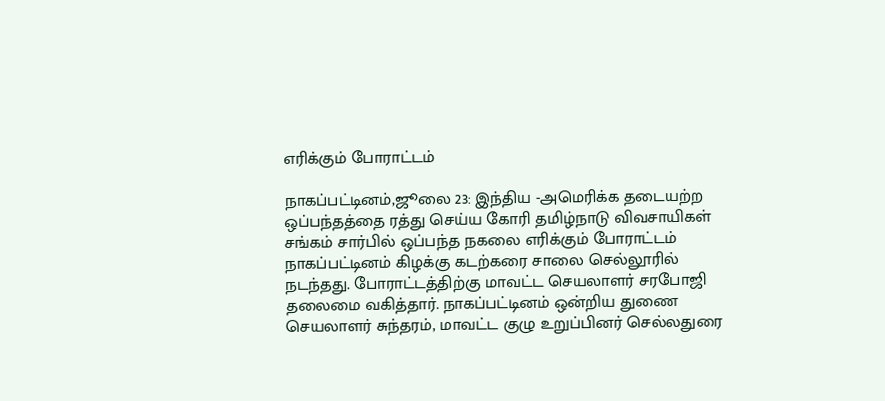எரிக்கும் போராட்டம்

நாகப்பட்டினம்,ஜூலை 23: இந்திய -அமெரிக்க தடையற்ற ஒப்பந்தத்தை ரத்து செய்ய கோரி தமிழ்நாடு விவசாயிகள் சங்கம் சார்பில் ஒப்பந்த நகலை எரிக்கும் போராட்டம் நாகப்பட்டினம் கிழக்கு கடற்கரை சாலை செல்லூரில் நடந்தது. போராட்டத்திற்கு மாவட்ட செயலாளர் சரபோஜி தலைமை வகித்தார். நாகப்பட்டினம் ஒன்றிய துணை செயலாளர் சுந்தரம், மாவட்ட குழு உறுப்பினர் செல்லதுரை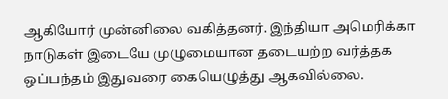ஆகியோர் முன்னிலை வகித்தனர். இந்தியா அமெரிக்கா நாடுகள் இடையே முழுமையான தடையற்ற வர்த்தக ஒப்பந்தம் இதுவரை கையெழுத்து ஆகவில்லை.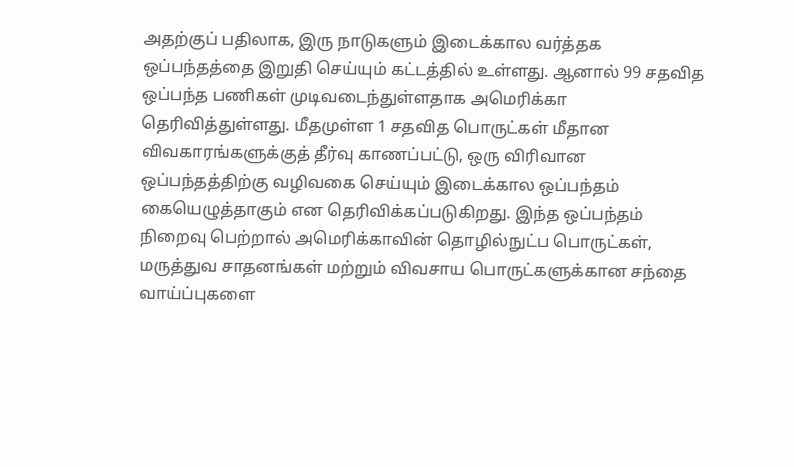அதற்குப் பதிலாக, இரு நாடுகளும் இடைக்கால வர்த்தக ஒப்பந்தத்தை இறுதி செய்யும் கட்டத்தில் உள்ளது. ஆனால் 99 சதவித ஒப்பந்த பணிகள் முடிவடைந்துள்ளதாக அமெரிக்கா தெரிவித்துள்ளது. மீதமுள்ள 1 சதவித பொருட்கள் மீதான விவகாரங்களுக்குத் தீர்வு காணப்பட்டு, ஒரு விரிவான ஒப்பந்தத்திற்கு வழிவகை செய்யும் இடைக்கால ஒப்பந்தம் கையெழுத்தாகும் என தெரிவிக்கப்படுகிறது. இந்த ஒப்பந்தம் நிறைவு பெற்றால் அமெரிக்காவின் தொழில்நுட்ப பொருட்கள், மருத்துவ சாதனங்கள் மற்றும் விவசாய பொருட்களுக்கான சந்தை வாய்ப்புகளை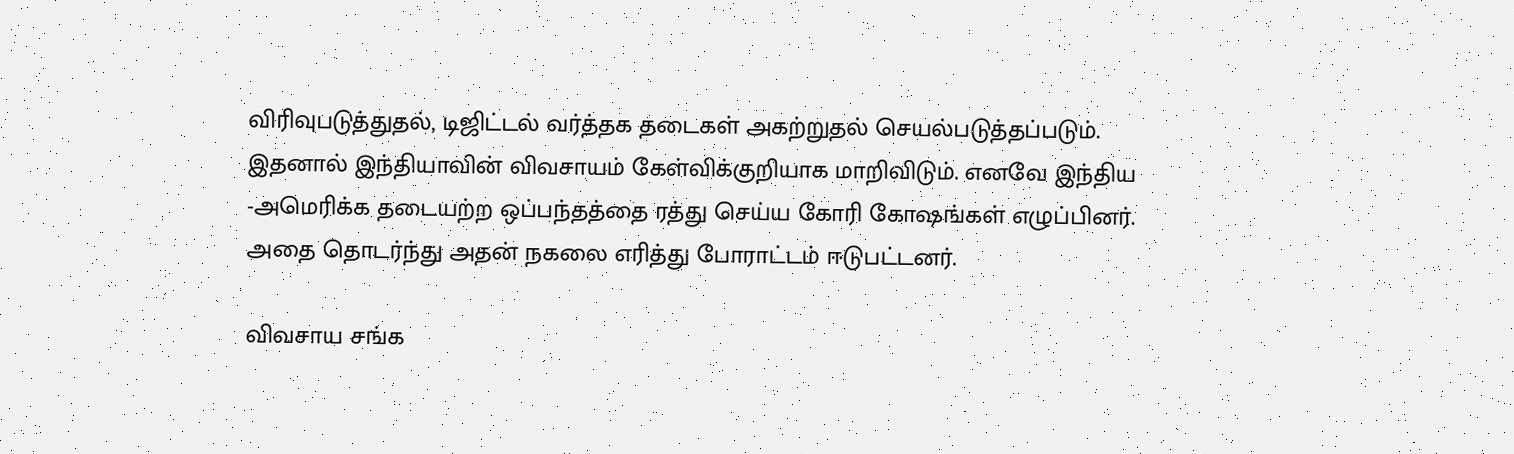விரிவுபடுத்துதல், டிஜிட்டல் வர்த்தக தடைகள் அகற்றுதல் செயல்படுத்தப்படும். இதனால் இந்தியாவின் விவசாயம் கேள்விக்குறியாக மாறிவிடும். எனவே இந்திய -அமெரிக்க தடையற்ற ஒப்பந்தத்தை ரத்து செய்ய கோரி கோஷங்கள் எழுப்பினர். அதை தொடர்ந்து அதன் நகலை எரித்து போராட்டம் ஈடுபட்டனர்.

விவசாய சங்க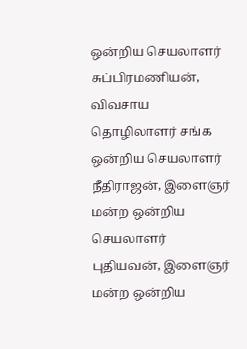ஒன்றிய செயலாளர் சுப்பிரமணியன், விவசாய தொழிலாளர் சங்க ஒன்றிய செயலாளர் நீதிராஜன், இளைஞர் மன்ற ஒன்றிய செயலாளர் புதியவன், இளைஞர் மன்ற ஒன்றிய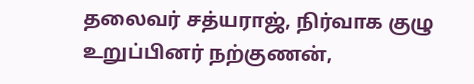தலைவர் சத்யராஜ், நிர்வாக குழு உறுப்பினர் நற்குணன்,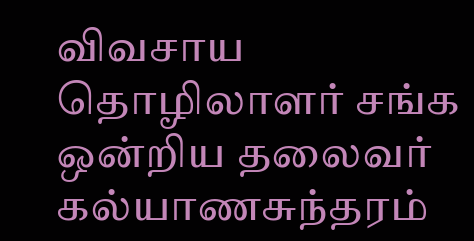விவசாய தொழிலாளர் சங்க ஒன்றிய தலைவர் கல்யாணசுந்தரம்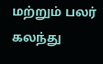மற்றும் பலர் கலந்து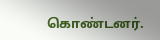கொண்டனர்.